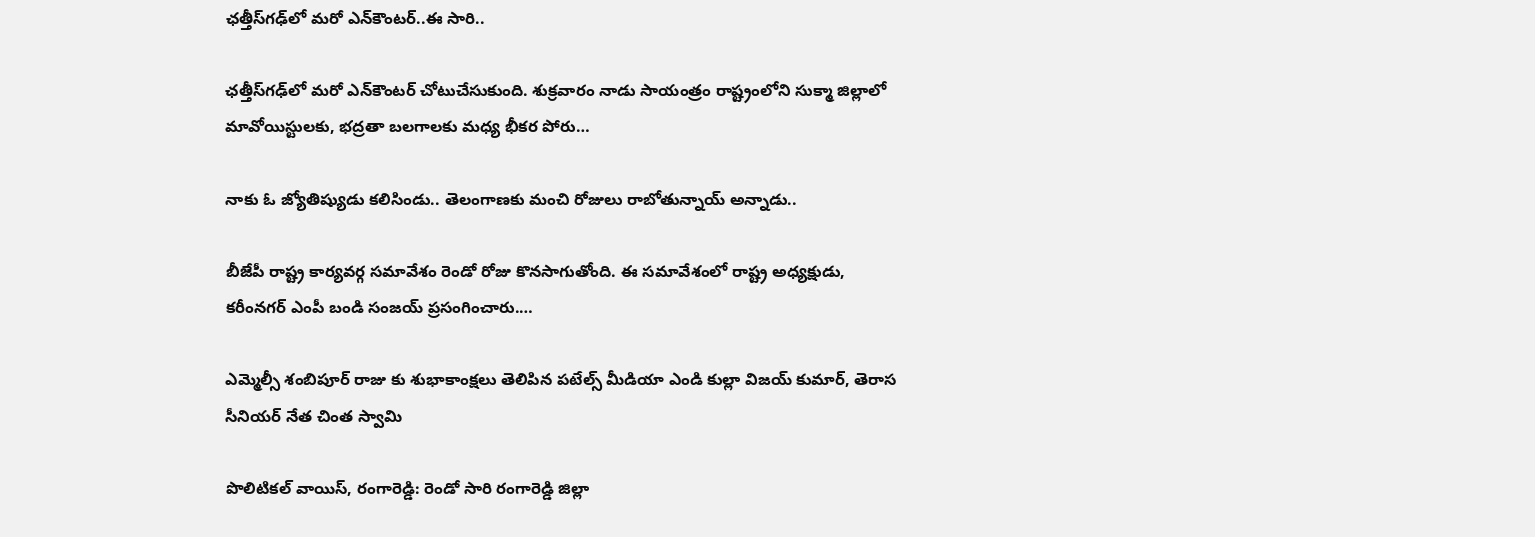ఛత్తీస్‌గఢ్‌లో మరో ఎన్‌కౌంటర్‌..ఈ సారి..

ఛత్తీస్‌గఢ్‌లో మరో ఎన్‌కౌంటర్‌ చోటుచేసుకుంది. శుక్రవారం నాడు సాయంత్రం రాష్ట్రంలోని సుక్మా జిల్లాలో మావోయిస్టులకు, భద్రతా బలగాలకు మధ్య భీకర పోరు…

నాకు ఓ జ్యోతిష్యుడు కలిసిండు.. తెలంగాణకు మంచి రోజులు రాబోతున్నాయ్‌ అన్నాడు..

బీజేపీ రాష్ట్ర కార్యవర్గ సమావేశం రెండో రోజు కొనసాగుతోంది. ఈ సమావేశంలో రాష్ట్ర అధ్యక్షుడు, కరీంనగర్ ఎంపీ బండి సంజయ్‌ ప్రసంగించారు.…

ఎమ్మెల్సీ శంబిపూర్ రాజు కు శుభాకాంక్షలు తెలిపిన పటేల్స్ మీడియా ఎండి కుల్లా విజయ్ కుమార్, తెరాస సీనియర్ నేత చింత స్వామి

పొలిటికల్ వాయిస్, రంగారెడ్డి: రెండో సారి రంగారెడ్డి జిల్లా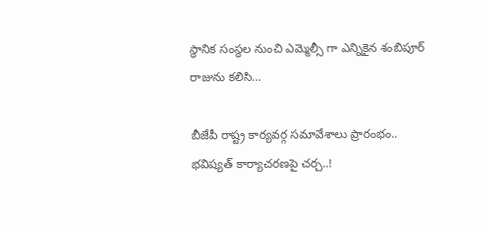స్థానిక సంస్థల నుంచి ఎమ్మెల్సీ గా ఎన్నికైన శంబిపూర్ రాజును కలిసి…

బీజేపీ రాష్ట్ర కార్యవర్గ సమావేశాలు ప్రారంభం.. భవిష్యత్‌ కార్యాచరణపై చర్చ..!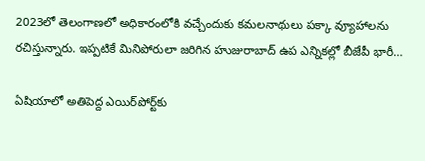2023లో తెలంగాణలో అధికారంలోకి వచ్చేందుకు కమలనాథులు పక్కా వ్యూహాలను రచిస్తున్నారు. ఇప్పటికే మినిపోరులా జరిగిన హుజురాబాద్‌ ఉప ఎన్నికల్లో బీజేపీ భారీ…

ఏషియాలో అతిపెద్ద ఎయిర్‌పోర్ట్‌కు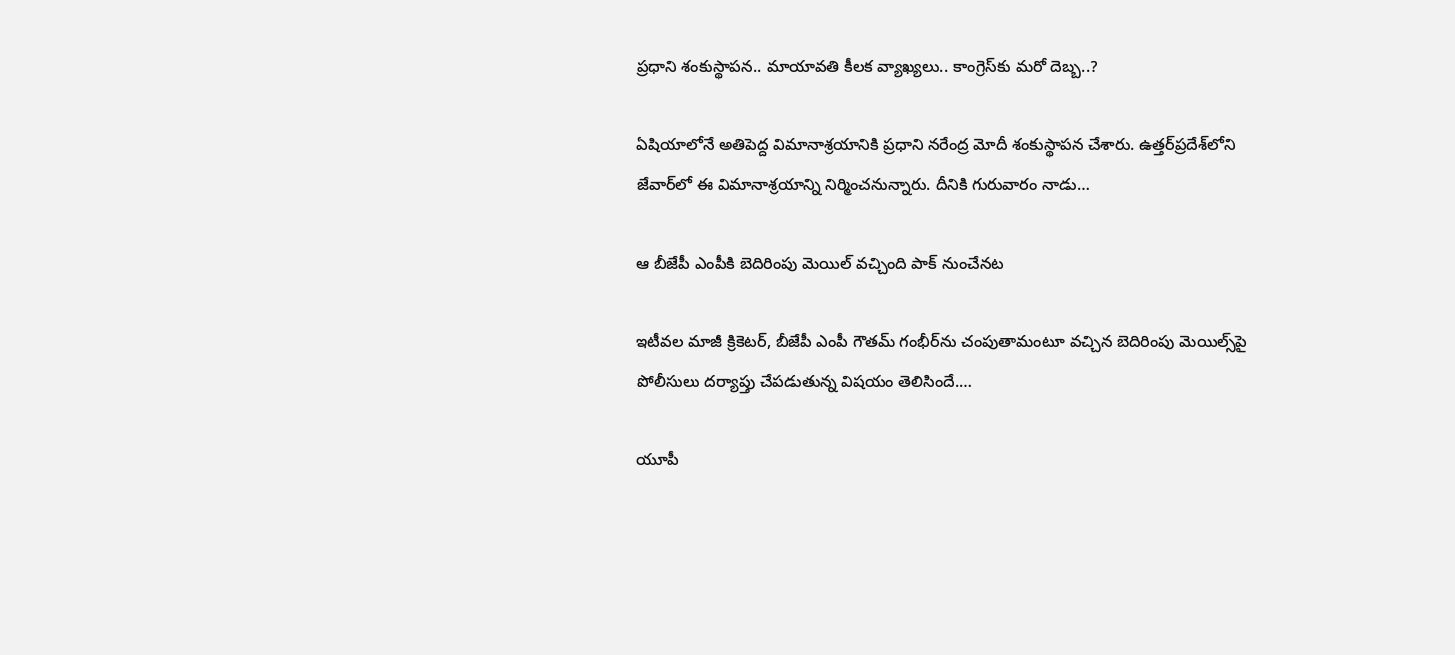ప్రధాని శంకుస్థాపన.. మాయావతి కీలక వ్యాఖ్యలు.. కాంగ్రెస్‌కు మరో దెబ్బ..?

ఏషియాలోనే అతిపెద్ద విమానాశ్రయానికి ప్రధాని నరేంద్ర మోదీ శంకుస్థాపన చేశారు. ఉత్తర్‌ప్రదేశ్‌లోని జేవార్‌లో ఈ విమానాశ్రయాన్ని నిర్మించనున్నారు. దీనికి గురువారం నాడు…

ఆ బీజేపీ ఎంపీకి బెదిరింపు మెయిల్‌ వచ్చింది పాక్‌ నుంచేనట

ఇటీవల మాజీ క్రికెటర్‌, బీజేపీ ఎంపీ గౌతమ్‌ గంభీర్‌ను చంపుతామంటూ వచ్చిన బెదిరింపు మెయిల్స్‌పై పోలీసులు దర్యాప్తు చేపడుతున్న విషయం తెలిసిందే.…

యూపీ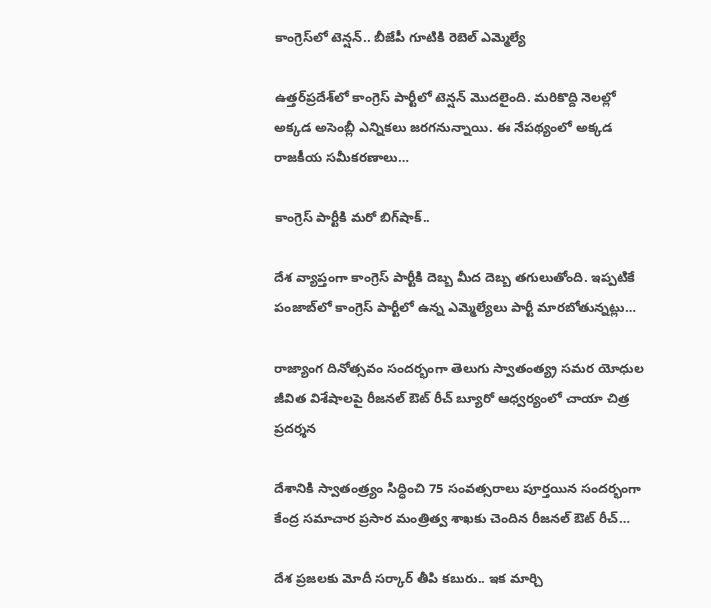కాంగ్రెస్‌లో టెన్షన్‌.. బీజేపీ గూటికి రెబెల్‌ ఎమ్మెల్యే

ఉత్తర్‌ప్రదేశ్‌లో కాంగ్రెస్ పార్టీలో టెన్షన్‌ మొదలైంది. మరికొద్ది నెలల్లో అక్కడ అసెంబ్లీ ఎన్నికలు జరగనున్నాయి. ఈ నేపథ్యంలో అక్కడ రాజకీయ సమీకరణాలు…

కాంగ్రెస్ పార్టీకి మరో బిగ్‌షాక్‌..

దేశ వ్యాప్తంగా కాంగ్రెస్ పార్టీకి దెబ్బ మీద దెబ్బ తగులుతోంది. ఇప్పటికే పంజాబ్‌లో కాంగ్రెస్ పార్టీలో ఉన్న ఎమ్మెల్యేలు పార్టీ మారబోతున్నట్లు…

రాజ్యాంగ దినోత్సవం సందర్భంగా తెలుగు స్వాతంత్య్ర సమర యోధుల జీవిత విశేషాలపై రీజనల్ ఔట్ రీచ్ బ్యూరో ఆధ్వర్యంలో చాయా చిత్ర ప్రదర్శన

దేశానికి స్వాతంత్ర్యం సిద్ధించి 75 సంవత్సరాలు పూర్తయిన సందర్భంగా కేంద్ర సమాచార ప్రసార మంత్రిత్వ శాఖకు చెందిన రీజనల్ ఔట్ రీచ్…

దేశ ప్రజలకు మోదీ సర్కార్‌ తీపి కబురు.. ఇక మార్చి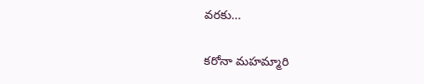వరకు…

కరోనా మహమ్మారి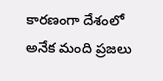కారణంగా దేశంలో అనేక మంది ప్రజలు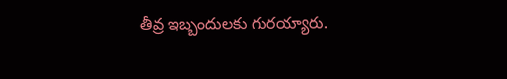తీవ్ర ఇబ్బందులకు గురయ్యారు.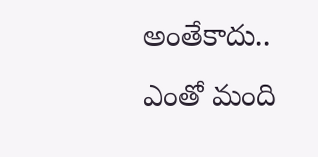అంతేకాదు.. ఎంతో మంది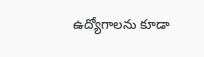ఉద్యోగాలను కూడా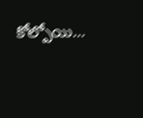కోల్పోయి…